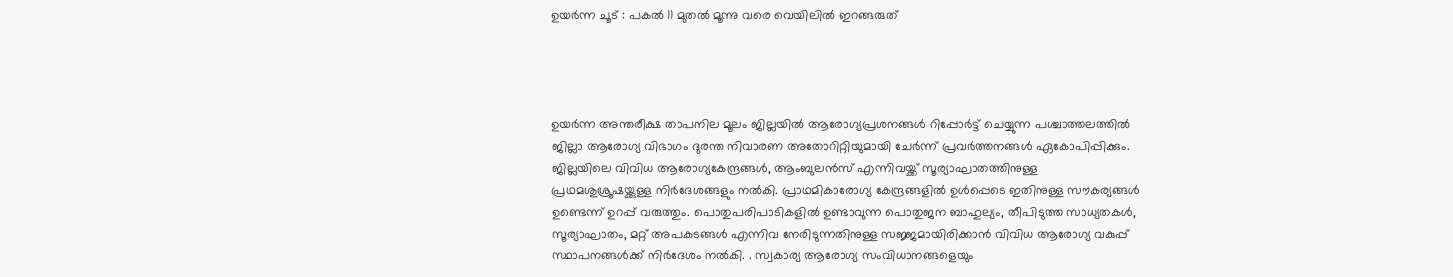ഉയർന്ന ചൂട് : പകൽ 11 മുതൽ മൂന്നു വരെ വെയിലിൽ ഇറങ്ങരുത്




ഉയർന്ന അന്തരീക്ഷ താപനില മൂലം ജില്ലയിൽ ആരോഗ്യപ്രശനങ്ങൾ റിപ്പോർട്ട് ചെയ്യുന്ന പശ്ചാത്തലത്തില്‍ ജില്ലാ ആരോഗ്യ വിഭാഗം ദുരന്ത നിവാരണ അതോറിറ്റിയുമായി ചേർന്ന് പ്രവര്‍ത്തനങ്ങള്‍ ഏകോപിപ്പിക്കും. ജില്ലയിലെ വിവിധ ആരോഗ്യകേന്ദ്രങ്ങള്‍, ആംബുലന്‍സ് എന്നിവയ്ക്ക് സൂര്യാഘാതത്തിനുള്ള പ്രഥമശുശ്രൂഷയ്ക്കുള്ള നിര്‍ദേശങ്ങളും നല്‍കി. പ്രാഥമികാരോഗ്യ കേന്ദ്രങ്ങളില്‍ ഉള്‍പ്പെടെ ഇതിനുള്ള സൗകര്യങ്ങള്‍ ഉണ്ടെന്ന് ഉറപ്പ് വരുത്തും. പൊതുപരിപാടികളില്‍ ഉണ്ടാവുന്ന പൊതുജന ബാഹുല്യം, തീപിടുത്ത സാധ്യതകള്‍, സൂര്യാഘാതം, മറ്റ് അപകടങ്ങൾ എന്നിവ നേരിടുന്നതിനുള്ള സജ്ജമായിരിക്കാൻ വിവിധ ആരോഗ്യ വകുപ്പ് സ്ഥാപനങ്ങള്‍ക്ക് നിര്‍ദേശം നല്‍കി. . സ്വകാര്യ ആരോഗ്യ സംവിധാനങ്ങളെയും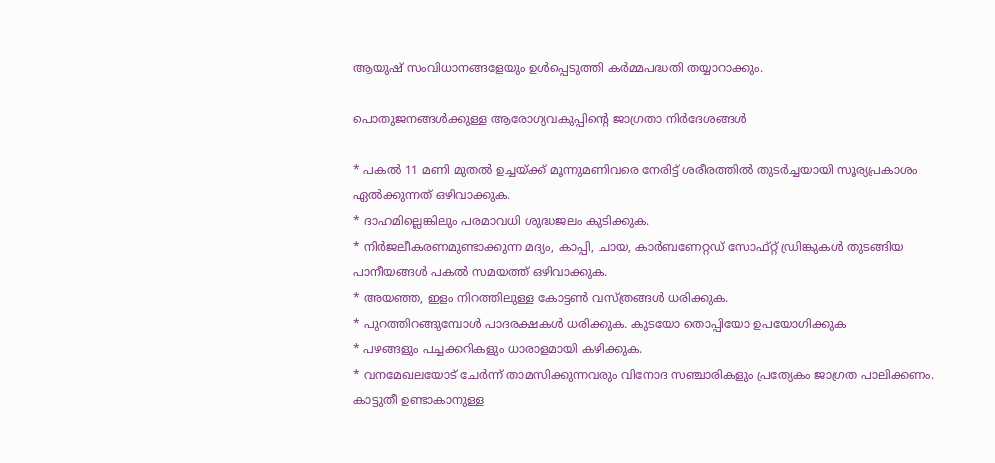ആയുഷ് സംവിധാനങ്ങളേയും ഉള്‍പ്പെടുത്തി കര്‍മ്മപദ്ധതി തയ്യാറാക്കും.

പൊതുജനങ്ങള്‍ക്കുള്ള ആരോഗ്യവകുപ്പിന്റെ ജാഗ്രതാ നിര്‍ദേശങ്ങള്‍

* പകല്‍ 11 മണി മുതല്‍ ഉച്ചയ്ക്ക് മൂന്നുമണിവരെ നേരിട്ട് ശരീരത്തില്‍ തുടര്‍ച്ചയായി സൂര്യപ്രകാശം ഏല്‍ക്കുന്നത് ഒഴിവാക്കുക.
* ദാഹമില്ലെങ്കിലും പരമാവധി ശുദ്ധജലം കുടിക്കുക.
* നിര്‍ജലീകരണമുണ്ടാക്കുന്ന മദ്യം, കാപ്പി, ചായ, കാര്‍ബണേറ്റഡ് സോഫ്റ്റ് ഡ്രിങ്കുകള്‍ തുടങ്ങിയ പാനീയങ്ങള്‍ പകല്‍ സമയത്ത് ഒഴിവാക്കുക.
* അയഞ്ഞ, ഇളം നിറത്തിലുള്ള കോട്ടണ്‍ വസ്ത്രങ്ങള്‍ ധരിക്കുക.
* പുറത്തിറങ്ങുമ്പോള്‍ പാദരക്ഷകള്‍ ധരിക്കുക. കുടയോ തൊപ്പിയോ ഉപയോഗിക്കുക
* പഴങ്ങളും പച്ചക്കറികളും ധാരാളമായി കഴിക്കുക.
* വനമേഖലയോട് ചേര്‍ന്ന് താമസിക്കുന്നവരും വിനോദ സഞ്ചാരികളും പ്രത്യേകം ജാഗ്രത പാലിക്കണം. കാട്ടുതീ ഉണ്ടാകാനുള്ള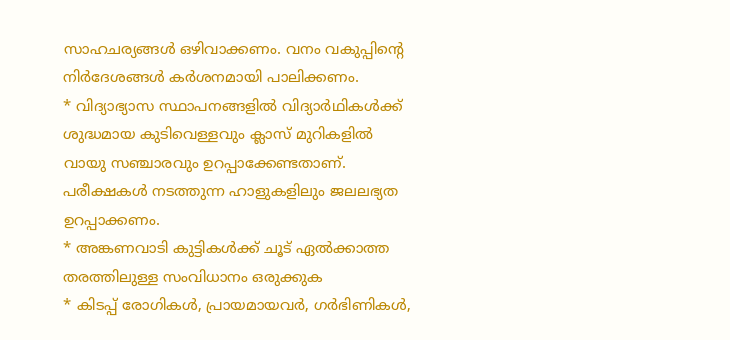സാഹചര്യങ്ങള്‍ ഒഴിവാക്കണം. വനം വകുപ്പിന്റെ നിര്‍ദേശങ്ങള്‍ കര്‍ശനമായി പാലിക്കണം.
* വിദ്യാഭ്യാസ സ്ഥാപനങ്ങളില്‍ വിദ്യാര്‍ഥികള്‍ക്ക് ശുദ്ധമായ കുടിവെള്ളവും ക്ലാസ് മുറികളില്‍ വായു സഞ്ചാരവും ഉറപ്പാക്കേണ്ടതാണ്. പരീക്ഷകള്‍ നടത്തുന്ന ഹാളുകളിലും ജലലഭ്യത ഉറപ്പാക്കണം.
* അങ്കണവാടി കുട്ടികള്‍ക്ക് ചൂട് ഏല്‍ക്കാത്ത തരത്തിലുള്ള സംവിധാനം ഒരുക്കുക
* കിടപ്പ് രോഗികള്‍, പ്രായമായവര്‍, ഗര്‍ഭിണികള്‍,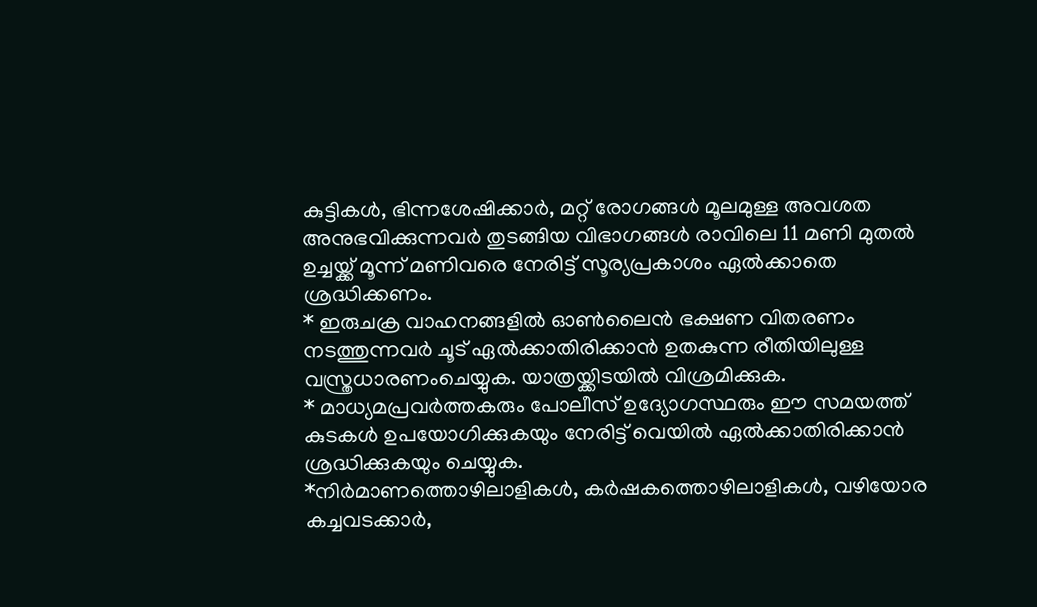കുട്ടികള്‍, ഭിന്നശേഷിക്കാര്‍, മറ്റ് രോഗങ്ങള്‍ മൂലമുള്ള അവശത അനുഭവിക്കുന്നവര്‍ തുടങ്ങിയ വിഭാഗങ്ങള്‍ രാവിലെ 11 മണി മുതല്‍ ഉച്ചയ്ക്ക് മൂന്ന് മണിവരെ നേരിട്ട് സൂര്യപ്രകാശം ഏല്‍ക്കാതെ ശ്രദ്ധിക്കണം.
* ഇരുചക്ര വാഹനങ്ങളില്‍ ഓണ്‍ലൈന്‍ ഭക്ഷണ വിതരണം നടത്തുന്നവര്‍ ചൂട് ഏല്‍ക്കാതിരിക്കാന്‍ ഉതകുന്ന രീതിയിലുള്ള വസ്ത്രധാരണംചെയ്യുക. യാത്രയ്ക്കിടയില്‍ വിശ്രമിക്കുക.
* മാധ്യമപ്രവര്‍ത്തകരും പോലീസ് ഉദ്യോഗസ്ഥരും ഈ സമയത്ത് കുടകള്‍ ഉപയോഗിക്കുകയും നേരിട്ട് വെയില്‍ ഏല്‍ക്കാതിരിക്കാന്‍ ശ്രദ്ധിക്കുകയും ചെയ്യുക.
*നിര്‍മാണത്തൊഴിലാളികള്‍, കര്‍ഷകത്തൊഴിലാളികള്‍, വഴിയോര കച്ചവടക്കാര്‍,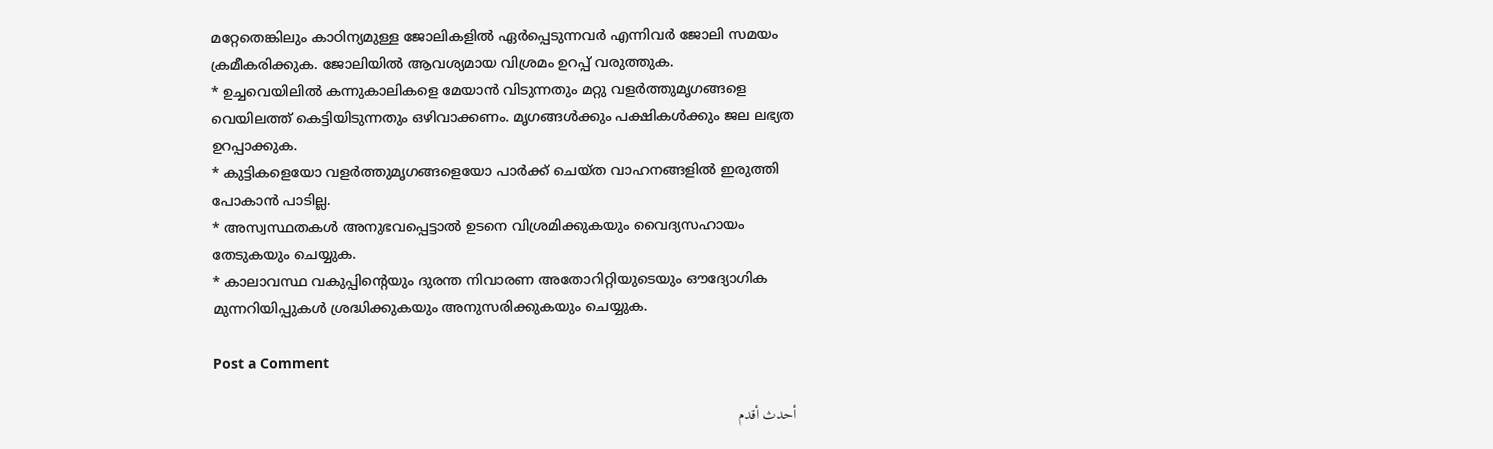മറ്റേതെങ്കിലും കാഠിന്യമുള്ള ജോലികളില്‍ ഏര്‍പ്പെടുന്നവര്‍ എന്നിവര്‍ ജോലി സമയം ക്രമീകരിക്കുക. ജോലിയില്‍ ആവശ്യമായ വിശ്രമം ഉറപ്പ് വരുത്തുക.
* ഉച്ചവെയിലില്‍ കന്നുകാലികളെ മേയാന്‍ വിടുന്നതും മറ്റു വളര്‍ത്തുമൃഗങ്ങളെ വെയിലത്ത് കെട്ടിയിടുന്നതും ഒഴിവാക്കണം. മൃഗങ്ങള്‍ക്കും പക്ഷികള്‍ക്കും ജല ലഭ്യത ഉറപ്പാക്കുക.
* കുട്ടികളെയോ വളര്‍ത്തുമൃഗങ്ങളെയോ പാര്‍ക്ക് ചെയ്ത വാഹനങ്ങളില്‍ ഇരുത്തി പോകാന്‍ പാടില്ല.
* അസ്വസ്ഥതകള്‍ അനുഭവപ്പെട്ടാല്‍ ഉടനെ വിശ്രമിക്കുകയും വൈദ്യസഹായം തേടുകയും ചെയ്യുക.
* കാലാവസ്ഥ വകുപ്പിന്റെയും ദുരന്ത നിവാരണ അതോറിറ്റിയുടെയും ഔദ്യോഗിക മുന്നറിയിപ്പുകള്‍ ശ്രദ്ധിക്കുകയും അനുസരിക്കുകയും ചെയ്യുക.

Post a Comment

أحدث أقدم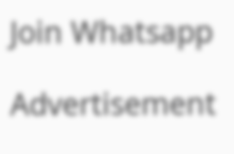Join Whatsapp

Advertisement